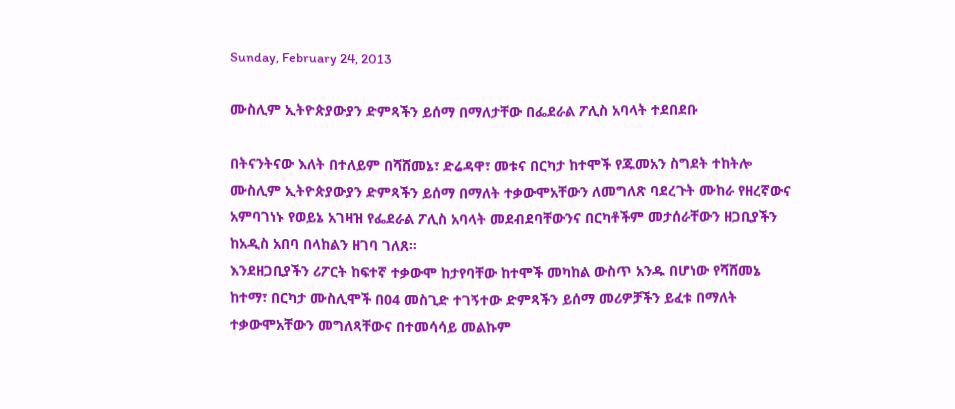Sunday, February 24, 2013

ሙስሊም ኢትዮጵያውያን ድምጻችን ይሰማ በማለታቸው በፌደራል ፖሊስ አባላት ተደበደቡ

በትናንትናው እለት በተለይም በሻሸመኔ፣ ድሬዳዋ፣ መቱና በርካታ ከተሞች የጁመአን ስግደት ተከትሎ ሙስሊም ኢትዮጵያውያን ድምጻችን ይሰማ በማለት ተቃውሞአቸውን ለመግለጽ ባደረጉት ሙከራ የዘረኛውና አምባገነኑ የወይኔ አገዛዝ የፌደራል ፖሊስ አባላት መደብደባቸውንና በርካቶችም መታሰራቸውን ዘጋቢያችን ከአዲስ አበባ በላከልን ዘገባ ገለጸ።
እንደዘጋቢያችን ሪፖርት ከፍተኛ ተቃውሞ ከታየባቸው ከተሞች መካከል ውስጥ አንዱ በሆነው የሻሸመኔ ከተማ፣ በርካታ ሙስሊሞች በ04 መስጊድ ተገኝተው ድምጻችን ይሰማ መሪዎቻችን ይፈቱ በማለት ተቃውሞአቸውን መግለጻቸውና በተመሳሳይ መልኩም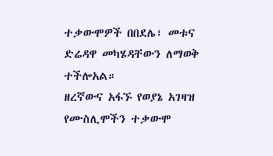ተቃውሞዎች በበደሌ፣ መቱና ድሬዳዋ መካሄዳቸውን ለማወቅ ተችሎአል።
ዘረኛውና አፋኙ የወያኔ አገዛዝ የሙስሊሞችን ተቃውሞ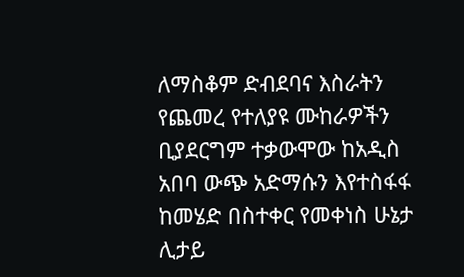ለማስቆም ድብደባና እስራትን የጨመረ የተለያዩ ሙከራዎችን ቢያደርግም ተቃውሞው ከአዲስ አበባ ውጭ አድማሱን እየተስፋፋ ከመሄድ በስተቀር የመቀነስ ሁኔታ ሊታይ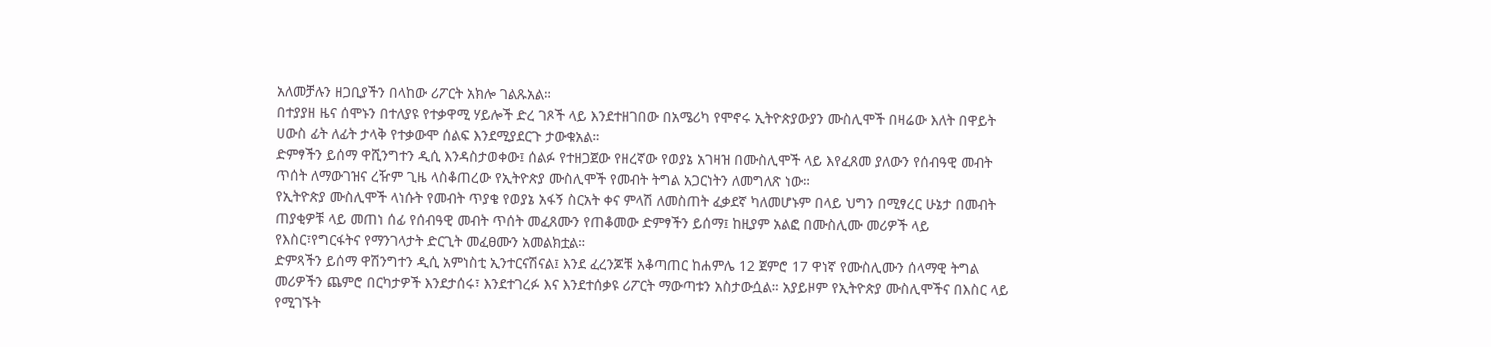አለመቻሉን ዘጋቢያችን በላከው ሪፖርት አክሎ ገልጹአል።
በተያያዘ ዜና ሰሞኑን በተለያዩ የተቃዋሚ ሃይሎች ድረ ገጾች ላይ እንደተዘገበው በአሜሪካ የሞኖሩ ኢትዮጵያውያን ሙስሊሞች በዛሬው እለት በዋይት ሀውስ ፊት ለፊት ታላቅ የተቃውሞ ሰልፍ እንደሚያደርጉ ታውቁአል።
ድምፃችን ይሰማ ዋሺንግተን ዲሲ እንዳስታወቀው፤ ሰልፉ የተዘጋጀው የዘረኛው የወያኔ አገዛዝ በሙስሊሞች ላይ እየፈጸመ ያለውን የሰብዓዊ መብት ጥሰት ለማውገዝና ረዥም ጊዜ ላስቆጠረው የኢትዮጵያ ሙስሊሞች የመብት ትግል አጋርነትን ለመግለጽ ነው።
የኢትዮጵያ ሙስሊሞች ላነሱት የመብት ጥያቄ የወያኔ አፋኝ ስርአት ቀና ምላሽ ለመስጠት ፈቃደኛ ካለመሆኑም በላይ ህግን በሚፃረር ሁኔታ በመብት ጠያቂዎቹ ላይ መጠነ ሰፊ የሰብዓዊ መብት ጥሰት መፈጸሙን የጠቆመው ድምፃችን ይሰማ፤ ከዚያም አልፎ በሙስሊሙ መሪዎች ላይ የእስር፣የግርፋትና የማንገላታት ድርጊት መፈፀሙን አመልክቷል።
ድምጻችን ይሰማ ዋሽንግተን ዲሲ አምነስቲ ኢንተርናሽናል፤ እንደ ፈረንጆቹ አቆጣጠር ከሐምሌ 12 ጀምሮ 17 ዋነኛ የሙስሊሙን ሰላማዊ ትግል መሪዎችን ጨምሮ በርካታዎች እንደታሰሩ፣ እንደተገረፉ እና እንደተሰቃዩ ሪፖርት ማውጣቱን አስታውሷል። አያይዞም የኢትዮጵያ ሙስሊሞችና በእስር ላይ የሚገኙት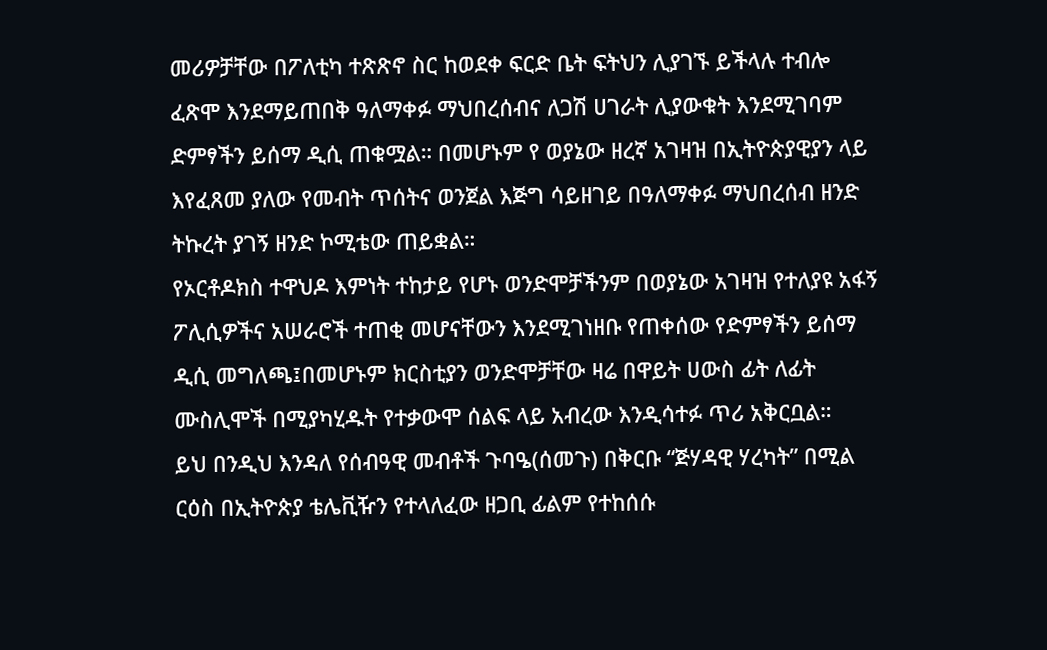መሪዎቻቸው በፖለቲካ ተጽጽኖ ስር ከወደቀ ፍርድ ቤት ፍትህን ሊያገኙ ይችላሉ ተብሎ ፈጽሞ እንደማይጠበቅ ዓለማቀፉ ማህበረሰብና ለጋሽ ሀገራት ሊያውቁት እንደሚገባም ድምፃችን ይሰማ ዲሲ ጠቁሟል። በመሆኑም የ ወያኔው ዘረኛ አገዛዝ በኢትዮጵያዊያን ላይ እየፈጸመ ያለው የመብት ጥሰትና ወንጀል እጅግ ሳይዘገይ በዓለማቀፉ ማህበረሰብ ዘንድ ትኩረት ያገኝ ዘንድ ኮሚቴው ጠይቋል።
የኦርቶዶክስ ተዋህዶ እምነት ተከታይ የሆኑ ወንድሞቻችንም በወያኔው አገዛዝ የተለያዩ አፋኝ ፖሊሲዎችና አሠራሮች ተጠቂ መሆናቸውን እንደሚገነዘቡ የጠቀሰው የድምፃችን ይሰማ ዲሲ መግለጫ፤በመሆኑም ክርስቲያን ወንድሞቻቸው ዛሬ በዋይት ሀውስ ፊት ለፊት ሙስሊሞች በሚያካሂዱት የተቃውሞ ሰልፍ ላይ አብረው እንዲሳተፉ ጥሪ አቅርቧል።
ይህ በንዲህ እንዳለ የሰብዓዊ መብቶች ጉባዔ(ሰመጉ) በቅርቡ “ጅሃዳዊ ሃረካት” በሚል ርዕስ በኢትዮጵያ ቴሌቪዥን የተላለፈው ዘጋቢ ፊልም የተከሰሱ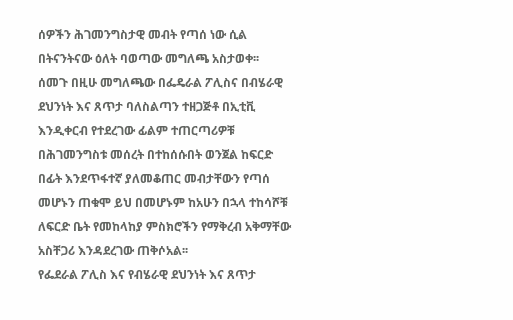ሰዎችን ሕገመንግስታዊ መብት የጣሰ ነው ሲል በትናንትናው ዕለት ባወጣው መግለጫ አስታወቀ፡፡
ሰመጉ በዚሁ መግለጫው በፌዴራል ፖሊስና በብሄራዊ ደህንነት እና ጸጥታ ባለስልጣን ተዘጋጅቶ በኢቲቪ እንዲቀርብ የተደረገው ፊልም ተጠርጣሪዎቹ በሕገመንግስቱ መሰረት በተከሰሱበት ወንጀል ከፍርድ በፊት እንደጥፋተኛ ያለመቆጠር መብታቸውን የጣሰ መሆኑን ጠቁሞ ይህ በመሆኑም ከአሁን በኋላ ተከሳሾቹ ለፍርድ ቤት የመከላከያ ምስክሮችን የማቅረብ አቅማቸው አስቸጋሪ እንዳደረገው ጠቅሶአል፡፡
የፌደራል ፖሊስ እና የብሄራዊ ደህንነት እና ጸጥታ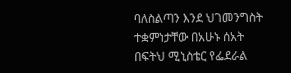ባለስልጣን እንደ ህገመንግስት ተቋምነታቸው በአሁኑ ሰአት በፍትህ ሚኒስቴር የፌደራል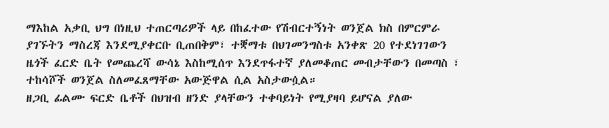ማእከል አቃቢ ህግ በነዚህ ተጠርጣሪዎች ላይ በከፈተው የሽብርተኝነት ወንጀል ክስ በምርምራ ያገኙትን ማስረጃ እንደሚያቀርቡ ቢጠበቅም፣ ተቛማቱ በህገመንግስቱ አንቀጽ 20 የተደነገገውን ዜጎች ፈርድ ቤት የመጨረሻ ውሳኔ እስከሚሰጥ እንደጥፋተኛ ያለመቆጠር መብታቸውን በመጣስ ፣ ተከሳሾች ወንጀል ስለመፈጸማቸው አውጅዋል ሲል አስታውሷል።
ዘጋቢ ፊልሙ ፍርድ ቤቶች በህዝብ ዘንድ ያላቸውን ተቀባይነት የሚያዛባ ይሆናል ያለው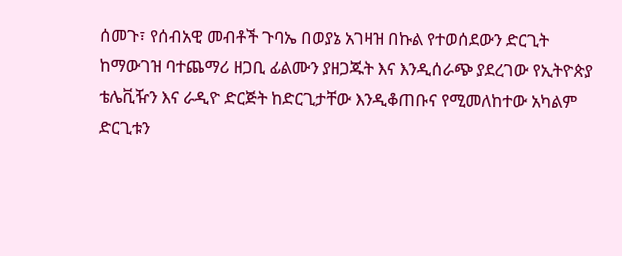ሰመጉ፣ የሰብአዊ መብቶች ጉባኤ በወያኔ አገዛዝ በኩል የተወሰደውን ድርጊት ከማውገዝ ባተጨማሪ ዘጋቢ ፊልሙን ያዘጋጁት እና እንዲሰራጭ ያደረገው የኢትዮጵያ ቴሌቪዥን እና ራዲዮ ድርጅት ከድርጊታቸው እንዲቆጠቡና የሚመለከተው አካልም ድርጊቱን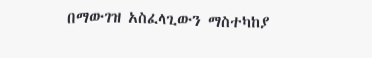በማውገዝ አስፈላጊውን ማስተካከያ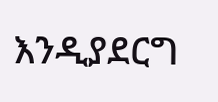እንዲያደርግ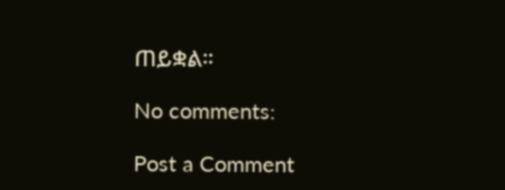ጠይቋል።

No comments:

Post a Comment